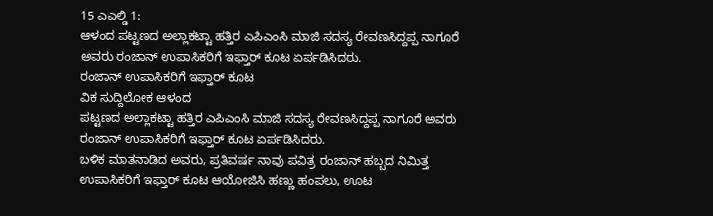15 ಎಎಲ್ಡಿ 1:
ಆಳಂದ ಪಟ್ಟಣದ ಅಲ್ಲಾಕಟ್ಟಾ ಹತ್ತಿರ ಎಪಿಎಂಸಿ ಮಾಜಿ ಸದಸ್ಯ ರೇವಣಸಿದ್ದಪ್ಪ ನಾಗೂರೆ ಅವರು ರಂಜಾನ್ ಉಪಾಸಿಕರಿಗೆ ಇಫ್ತಾರ್ ಕೂಟ ಏರ್ಪಡಿಸಿದರು.
ರಂಜಾನ್ ಉಪಾಸಿಕರಿಗೆ ಇಫ್ತಾರ್ ಕೂಟ
ವಿಕ ಸುದ್ದಿಲೋಕ ಆಳಂದ
ಪಟ್ಟಣದ ಅಲ್ಲಾಕಟ್ಟಾ ಹತ್ತಿರ ಎಪಿಎಂಸಿ ಮಾಜಿ ಸದಸ್ಯ ರೇವಣಸಿದ್ದಪ್ಪ ನಾಗೂರೆ ಅವರು ರಂಜಾನ್ ಉಪಾಸಿಕರಿಗೆ ಇಫ್ತಾರ್ ಕೂಟ ಏರ್ಪಡಿಸಿದರು.
ಬಳಿಕ ಮಾತನಾಡಿದ ಅವರು, ಪ್ರತಿವರ್ಷ ನಾವು ಪವಿತ್ರ ರಂಜಾನ್ ಹಬ್ಬದ ನಿಮಿತ್ತ ಉಪಾಸಿಕರಿಗೆ ಇಫ್ತಾರ್ ಕೂಟ ಆಯೋಜಿಸಿ ಹಣ್ಣು ಹಂಪಲು, ಊಟ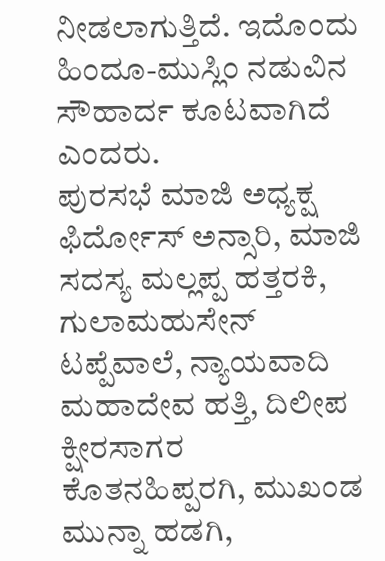ನೀಡಲಾಗುತ್ತಿದೆ. ಇದೊಂದು ಹಿಂದೂ-ಮುಸ್ಲಿಂ ನಡುವಿನ ಸೌಹಾರ್ದ ಕೂಟವಾಗಿದೆ ಎಂದರು.
ಪುರಸಭೆ ಮಾಜಿ ಅಧ್ಯಕ್ಷ ಫಿರ್ದೋಸ್ ಅನ್ಸಾರಿ, ಮಾಜಿ ಸದಸ್ಯ ಮಲ್ಲಪ್ಪ ಹತ್ತರಕಿ, ಗುಲಾಮಹುಸೇನ್ ಟಪ್ಪೆವಾಲೆ, ನ್ಯಾಯವಾದಿ ಮಹಾದೇವ ಹತ್ತಿ, ದಿಲೀಪ ಕ್ಷೀರಸಾಗರ ಕೊತನಹಿಪ್ಪರಗಿ, ಮುಖಂಡ ಮುನ್ನಾ ಹಡಗಿ,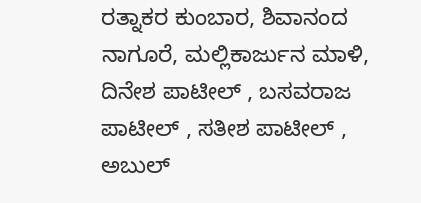ರತ್ನಾಕರ ಕುಂಬಾರ, ಶಿವಾನಂದ ನಾಗೂರೆ, ಮಲ್ಲಿಕಾರ್ಜುನ ಮಾಳಿ, ದಿನೇಶ ಪಾಟೀಲ್ , ಬಸವರಾಜ ಪಾಟೀಲ್ , ಸತೀಶ ಪಾಟೀಲ್ , ಅಬುಲ್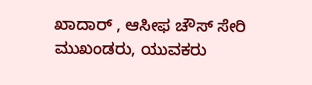ಖಾದಾರ್ , ಆಸೀಫ ಚೌಸ್ ಸೇರಿ ಮುಖಂಡರು, ಯುವಕರು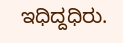ಇಧಿದ್ದಧಿರು.